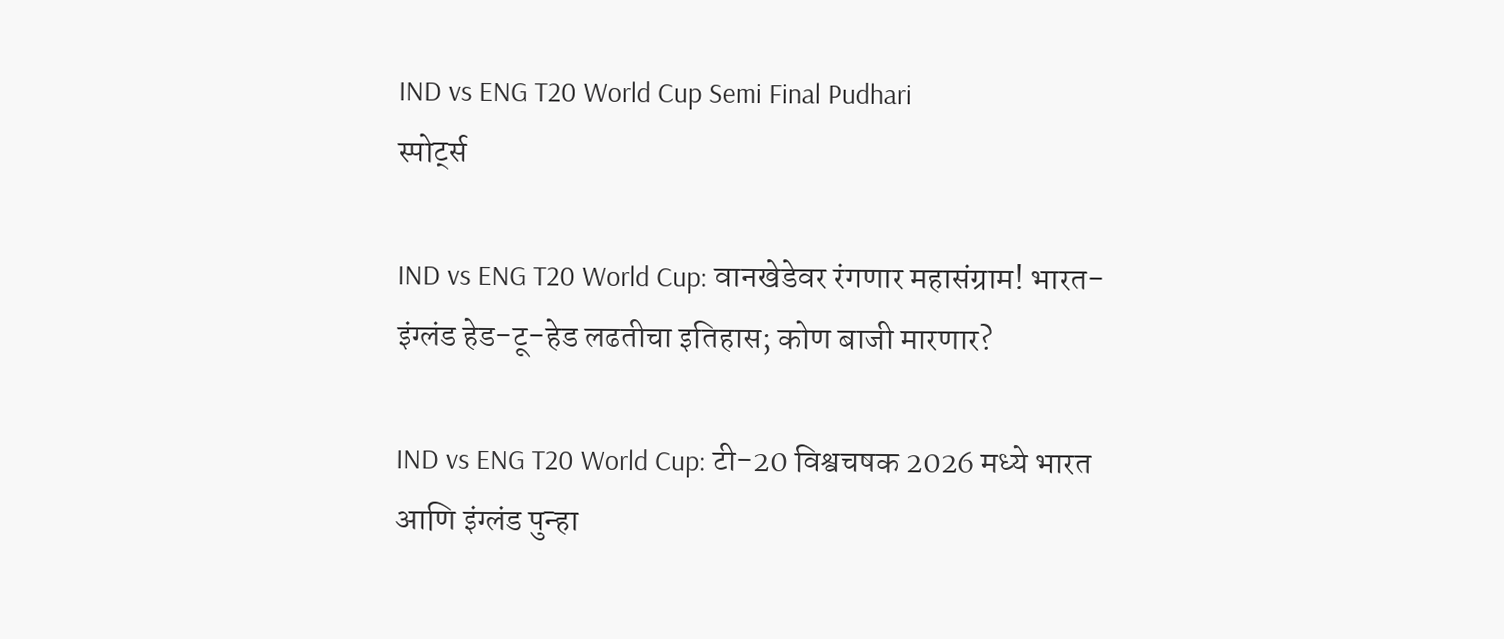IND vs ENG T20 World Cup Semi Final Pudhari
स्पोर्ट्स

IND vs ENG T20 World Cup: वानखेडेवर रंगणार महासंग्राम! भारत-इंग्लंड हेड-टू-हेड लढतीचा इतिहास; कोण बाजी मारणार?

IND vs ENG T20 World Cup: टी-20 विश्वचषक 2026 मध्ये भारत आणि इंग्लंड पुन्हा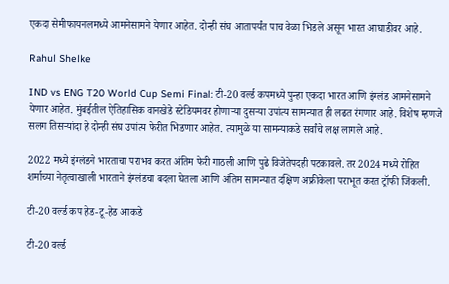एकदा सेमीफायनलमध्ये आमनेसामने येणार आहेत. दोन्ही संघ आतापर्यंत पाच वेळा भिडले असून भारत आघाडीवर आहे.

Rahul Shelke

IND vs ENG T20 World Cup Semi Final: टी-20 वर्ल्ड कपमध्ये पुन्हा एकदा भारत आणि इंग्लंड आमनेसामने येणार आहेत. मुंबईतील ऐतिहासिक वानखेडे स्टेडियमवर होणाऱ्या दुसऱ्या उपांत्य सामन्यात ही लढत रंगणार आहे. विशेष म्हणजे सलग तिसऱ्यांदा हे दोन्ही संघ उपांत्य फेरीत भिडणार आहेत. त्यामुळे या सामन्याकडे सर्वांचे लक्ष लागले आहे.

2022 मध्ये इंग्लंडने भारताचा पराभव करत अंतिम फेरी गाठली आणि पुढे विजेतेपदही पटकावले. तर 2024 मध्ये रोहित शर्माच्या नेतृत्वाखाली भारताने इंग्लंडचा बदला घेतला आणि अंतिम सामन्यात दक्षिण अफ्रीकेला पराभूत करत ट्रॉफी जिंकली.

टी-20 वर्ल्ड कप हेड-टू-हेड आकडे

टी-20 वर्ल्ड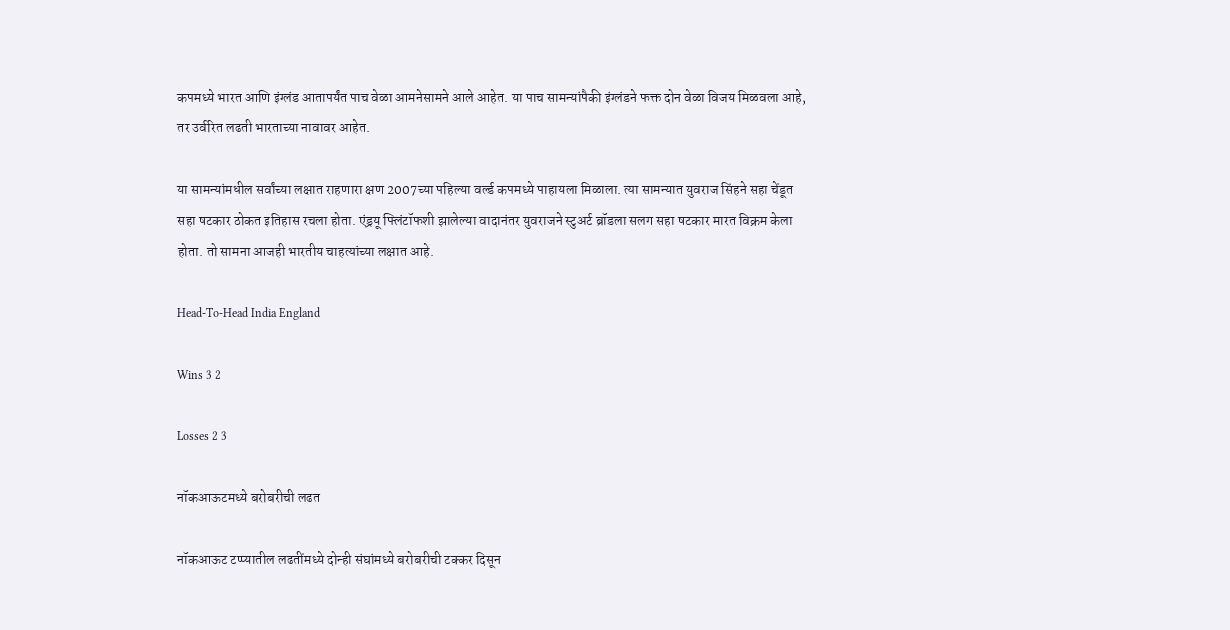कपमध्ये भारत आणि इंग्लंड आतापर्यंत पाच वेळा आमनेसामने आले आहेत. या पाच सामन्यांपैकी इंग्लंडने फक्त दोन वेळा विजय मिळवला आहे, तर उर्वरित लढती भारताच्या नावावर आहेत.

या सामन्यांमधील सर्वांच्या लक्षात राहणारा क्षण 2007च्या पहिल्या वर्ल्ड कपमध्ये पाहायला मिळाला. त्या सामन्यात युवराज सिंहने सहा चेंडूत सहा षटकार ठोकत इतिहास रचला होता. एंड्रयू फ्लिंटॉफशी झालेल्या वादानंतर युवराजने स्टुअर्ट ब्रॉडला सलग सहा षटकार मारत विक्रम केला होता. तो सामना आजही भारतीय चाहत्यांच्या लक्षात आहे.

Head-To-Head India England

Wins 3 2

Losses 2 3

नॉकआऊटमध्ये बरोबरीची लढत

नॉकआऊट टप्प्यातील लढतींमध्ये दोन्ही संघांमध्ये बरोबरीची टक्कर दिसून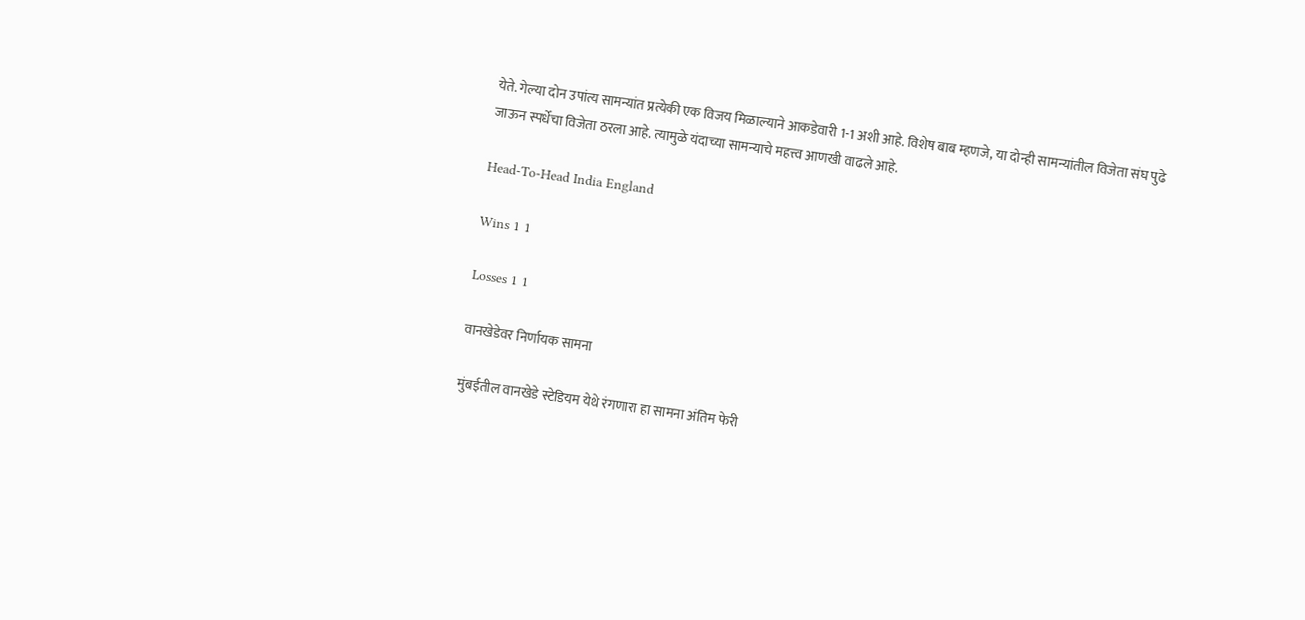येते. गेल्या दोन उपांत्य सामन्यांत प्रत्येकी एक विजय मिळाल्याने आकडेवारी 1-1 अशी आहे. विशेष बाब म्हणजे, या दोन्ही सामन्यांतील विजेता संघ पुढे जाऊन स्पर्धेचा विजेता ठरला आहे. त्यामुळे यंदाच्या सामन्याचे महत्त्व आणखी वाढले आहे.

Head-To-Head India England

Wins 1 1

Losses 1 1

वानखेडेवर निर्णायक सामना

मुंबईतील वानखेडे स्टेडियम येथे रंगणारा हा सामना अंतिम फेरी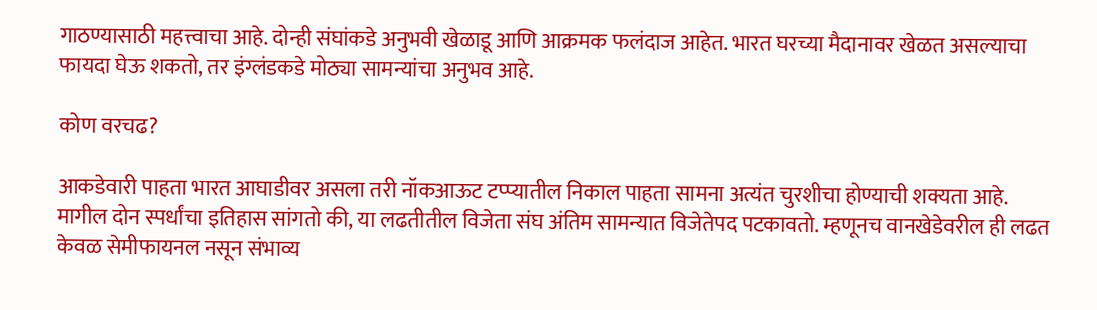गाठण्यासाठी महत्त्वाचा आहे. दोन्ही संघांकडे अनुभवी खेळाडू आणि आक्रमक फलंदाज आहेत. भारत घरच्या मैदानावर खेळत असल्याचा फायदा घेऊ शकतो, तर इंग्लंडकडे मोठ्या सामन्यांचा अनुभव आहे.

कोण वरचढ?

आकडेवारी पाहता भारत आघाडीवर असला तरी नॉकआऊट टप्प्यातील निकाल पाहता सामना अत्यंत चुरशीचा होण्याची शक्यता आहे. मागील दोन स्पर्धांचा इतिहास सांगतो की, या लढतीतील विजेता संघ अंतिम सामन्यात विजेतेपद पटकावतो. म्हणूनच वानखेडेवरील ही लढत केवळ सेमीफायनल नसून संभाव्य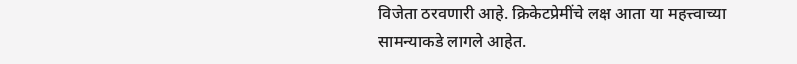विजेता ठरवणारी आहे. क्रिकेटप्रेमींचे लक्ष आता या महत्त्वाच्या सामन्याकडे लागले आहेत.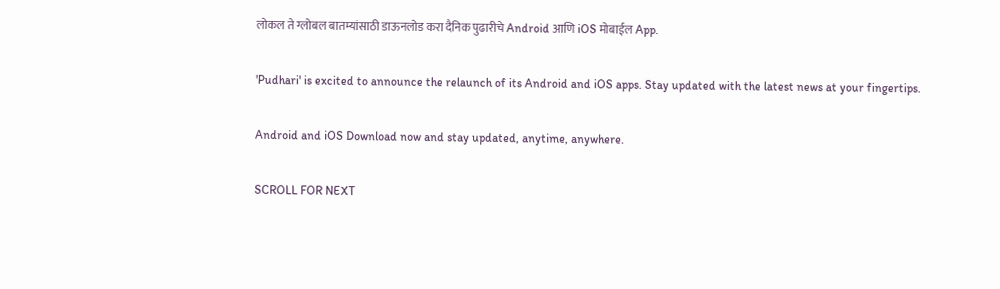लोकल ते ग्लोबल बातम्यांसाठी डाऊनलोड करा दैनिक पुढारीचे Android आणि iOS मोबाईल App.

'Pudhari' is excited to announce the relaunch of its Android and iOS apps. Stay updated with the latest news at your fingertips.

Android and iOS Download now and stay updated, anytime, anywhere.

SCROLL FOR NEXT